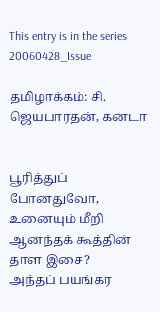This entry is in the series 20060428_Issue

தமிழாக்கம்: சி. ஜெயபாரதன், கனடா


பூரித்துப் போனதுவோ,
உனையும் மீறி
ஆனந்தக் கூத்தின்
தாள இசை?
அந்தப் பயங்கர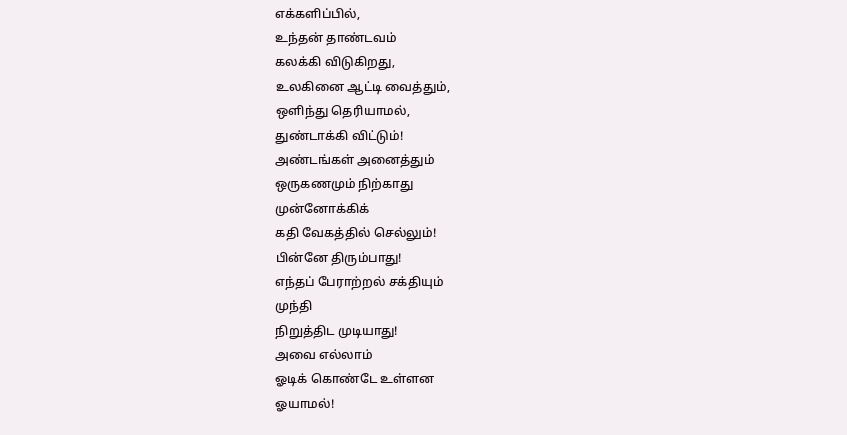எக்களிப்பில்,
உந்தன் தாண்டவம்
கலக்கி விடுகிறது,
உலகினை ஆட்டி வைத்தும்,
ஒளிந்து தெரியாமல்,
துண்டாக்கி விட்டும்!
அண்டங்கள் அனைத்தும்
ஒருகணமும் நிற்காது
முன்னோக்கிக்
கதி வேகத்தில் செல்லும்!
பின்னே திரும்பாது!
எந்தப் பேராற்றல் சக்தியும்
முந்தி
நிறுத்திட முடியாது!
அவை எல்லாம்
ஓடிக் கொண்டே உள்ளன
ஓயாமல்!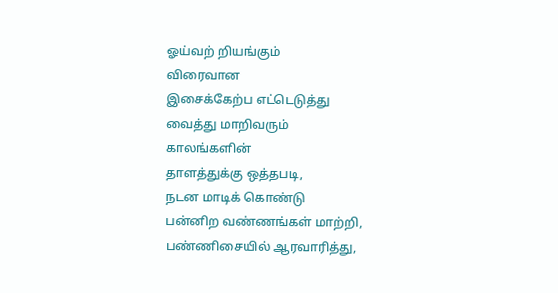ஓய்வற் றியங்கும்
விரைவான
இசைக்கேற்ப எட்டெடுத்து
வைத்து மாறிவரும்
காலங்களின்
தாளத்துக்கு ஒத்தபடி,
நடன மாடிக் கொண்டு
பன்னிற வண்ணங்கள் மாற்றி,
பண்ணிசையில் ஆரவாரித்து,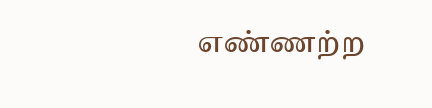எண்ணற்ற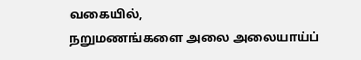வகையில்,
நறுமணங்களை அலை அலையாய்ப்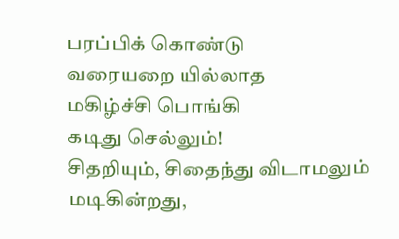பரப்பிக் கொண்டு
வரையறை யில்லாத
மகிழ்ச்சி பொங்கி
கடிது செல்லும்!
சிதறியும், சிதைந்து விடாமலும்
மடிகின்றது,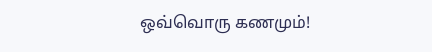ஒவ்வொரு கணமும்!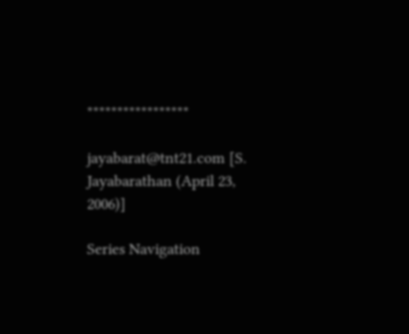*****************

jayabarat@tnt21.com [S. Jayabarathan (April 23, 2006)]

Series Navigation